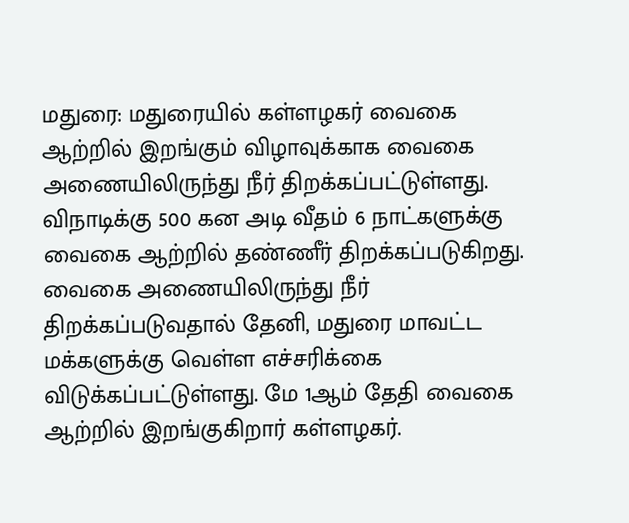மதுரை: மதுரையில் கள்ளழகர் வைகை ஆற்றில் இறங்கும் விழாவுக்காக வைகை அணையிலிருந்து நீர் திறக்கப்பட்டுள்ளது. விநாடிக்கு 500 கன அடி வீதம் 6 நாட்களுக்கு வைகை ஆற்றில் தண்ணீர் திறக்கப்படுகிறது. வைகை அணையிலிருந்து நீர் திறக்கப்படுவதால் தேனி, மதுரை மாவட்ட மக்களுக்கு வெள்ள எச்சரிக்கை விடுக்கப்பட்டுள்ளது. மே 1ஆம் தேதி வைகை ஆற்றில் இறங்குகிறார் கள்ளழகர்.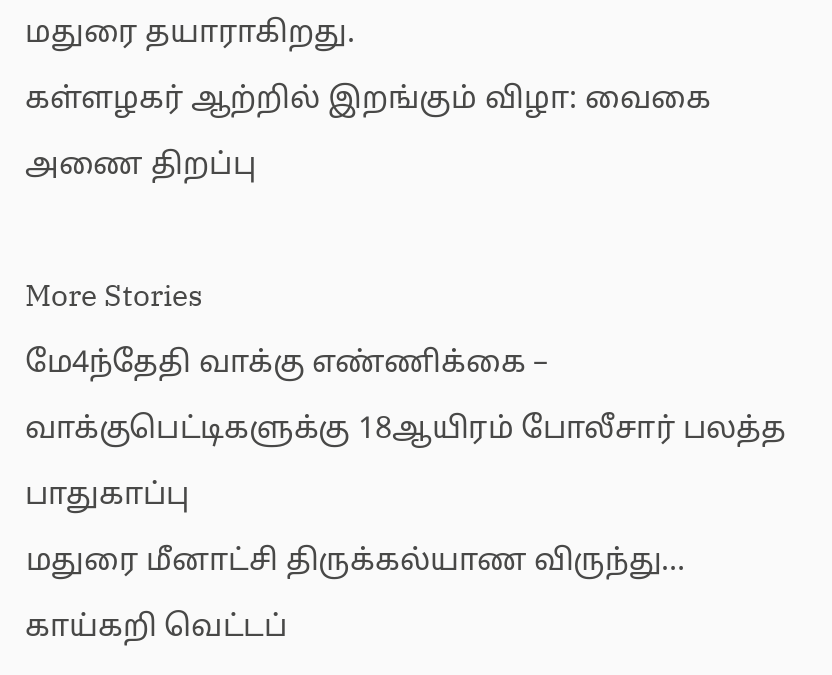மதுரை தயாராகிறது.
கள்ளழகர் ஆற்றில் இறங்கும் விழா: வைகை அணை திறப்பு

More Stories
மே4ந்தேதி வாக்கு எண்ணிக்கை – வாக்குபெட்டிகளுக்கு 18ஆயிரம் போலீசார் பலத்த பாதுகாப்பு
மதுரை மீனாட்சி திருக்கல்யாண விருந்து… காய்கறி வெட்டப்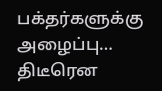பக்தர்களுக்கு அழைப்பு…
திடீரென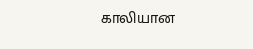காலியான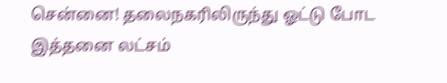சென்னை! தலைநகரிலிருந்து ஓட்டு போட இத்தனை லட்சம்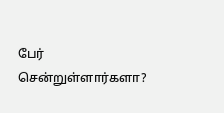பேர் சென்றுள்ளார்களா?